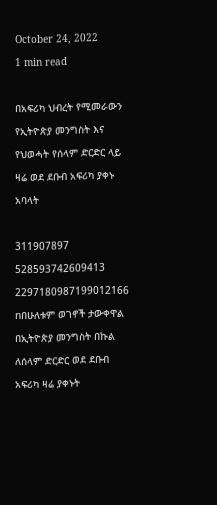October 24, 2022
1 min read

በአፍሪካ ህብረት የሚመራውን የኢትዮጵያ መንግስት እና የህወሓት የሰላም ድርድር ላይ ዛሬ ወደ ደቡብ አፍሪካ ያቀኑ አባላት

311907897 528593742609413 2297180987199012166 nበሁለቱም ወገኖች ታውቀዋል
በኢትዮጵያ መንግስት በኩል ለሰላም ድርድር ወደ ደቡብ አፍሪካ ዛሬ ያቀኑት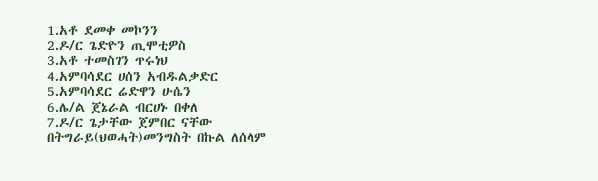1.አቶ ደመቀ መኮንን
2.ዶ/ር ጌድዮን ጢሞቲዎስ
3.አቶ ተመስገን ጥሩነህ
4.አምባሳደር ሀሰን አብዱልቃድር
5.አምባሳደር ሬድዋን ሁሴን
6.ሌ/ል ጀኔራል ብርሀኑ በቀለ
7.ዶ/ር ጌታቸው ጀምበር ናቸው
በትግራይ(ህወሓት)መንግስት በኩል ለሰላም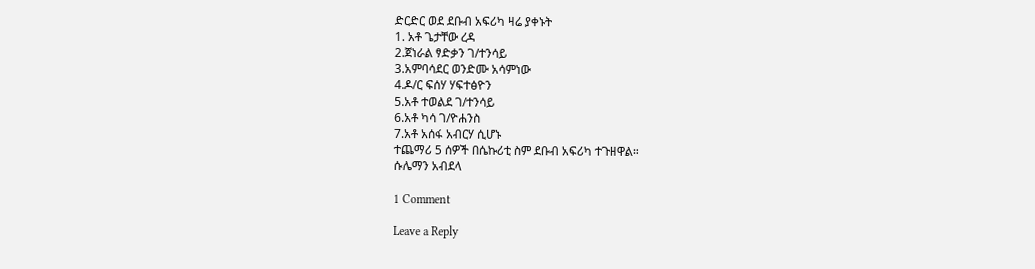ድርድር ወደ ደቡብ አፍሪካ ዛሬ ያቀኑት
1. አቶ ጌታቸው ረዳ
2.ጀነራል ፃድቃን ገ/ተንሳይ
3.አምባሳደር ወንድሙ አሳምነው
4.ዶ/ር ፍሰሃ ሃፍተፅዮን
5.አቶ ተወልደ ገ/ተንሳይ
6.አቶ ካሳ ገ/ዮሐንስ
7.አቶ አሰፋ አብርሃ ሲሆኑ
ተጨማሪ 5 ሰዎች በሴኩሪቲ ስም ደቡብ አፍሪካ ተጉዘዋል።
ሱሌማን አብደላ

1 Comment

Leave a Reply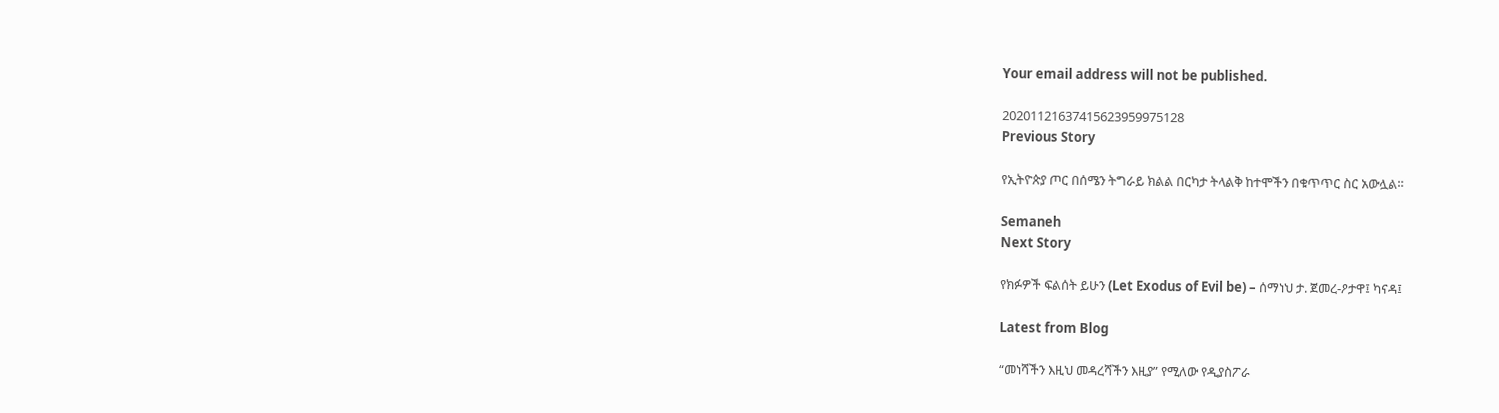Your email address will not be published.

20201121637415623959975128
Previous Story

የኢትዮጵያ ጦር በሰሜን ትግራይ ክልል በርካታ ትላልቅ ከተሞችን በቁጥጥር ስር አውሏል።

Semaneh
Next Story

የክፉዎች ፍልሰት ይሁን (Let Exodus of Evil be) – ሰማነህ ታ. ጀመረ-ዖታዋ፤ ካናዳ፤

Latest from Blog

“መነሻችን እዚህ መዳረሻችን እዚያ” የሚለው የዲያስፖራ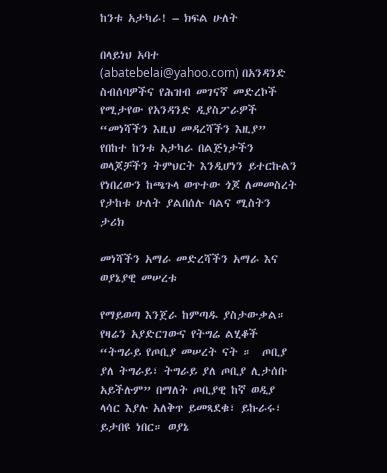ከንቱ አታካራ! – ክፍል ሁለት

በላይነህ አባተ (abatebelai@yahoo.com) በአንዳንድ ስብሰባዎችና የሕዝብ መገናኛ መድረኮች የሚታየው የአንዳንድ ዲያስፖራዎች  “መነሻችን እዚህ መዳረሻችን እዚያ” የበከተ ከንቱ አታካራ በልጅነታችን ወላጆቻችን ትምህርት እንዲሆነን ይተርኩልን የነበረውን ከጫጉላ ወጥተው ጎጆ ለመመስረት የታከቱ ሁለት ያልበሰሉ ባልና ሚስትን ታሪክ

መነሻችን አማራ መድረሻችን አማራ እና ወያኔያዊ መሠረቱ

የማይወጣ እንጀራ ከምጣዱ ያስታውቃል። የዛሬን አያድርገውና የትግሬ ልሂቆች “ትግራይ የጦቢያ መሠረት ናት ።  ጦቢያ ያለ ትግራይ፣ ትግራይ ያለ ጦቢያ ሊታሰቡ አይችሉም” በማለት ጦቢያዊ ከኛ ወዲያ ላሳር እያሉ አለቅጥ ይመጻደቁ፣ ይኩራሩ፣ ይታበዩ ነበር። ወያኔ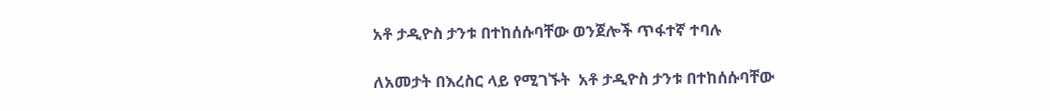አቶ ታዲዮስ ታንቱ በተከሰሱባቸው ወንጀሎች ጥፋተኛ ተባሉ

ለአመታት በእረስር ላይ የሚገኙት  አቶ ታዲዮስ ታንቱ በተከሰሱባቸው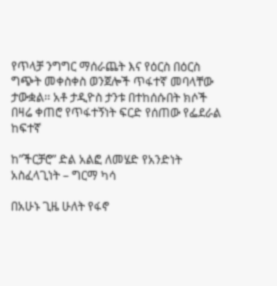የጥላቻ ንግግር ማሰራጨት እና የዕርስ በዕርስ ግጭት መቀስቀስ ወንጀሎች ጥፋተኛ መባላቸው ታውቋል፡፡ አቶ ታዲዮስ ታንቱ በተከሰሱበት ክሶች በዛሬ ቀጠሮ የጥፋተኝነት ፍርድ የሰጠው የፌደራል ከፍተኛ

ከ”ችርቻሮ” ድል አልፎ ለመሄድ የአንድነት አስፈላጊነት – ግርማ ካሳ

በአሁኑ ጊዜ ሁለት የፋኖ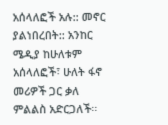አሰላለፎች አሉ:: መኖር ያልነበረበት:: አንከር ሜዲያ ከሁለቱም አሰላለፎች፣ ሁለት ፋኖ መሪዎች ጋር ቃለ ምልልስ አድርጋለች፡፡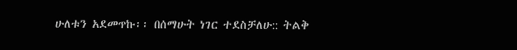ሁለቱን አደመጥኩ፡፡ በሰማሁት ነገር ተደስቻለሁ:: ትልቅ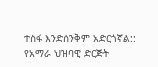ተስፋ እንድሰንቅም አድርጎኛል:: የአማራ ህዝባዊ ድርጅት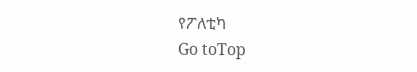የፖለቲካ
Go toTop